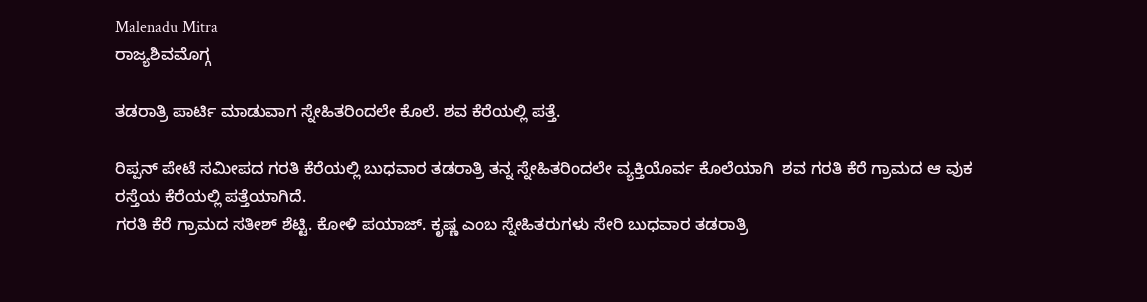Malenadu Mitra
ರಾಜ್ಯಶಿವಮೊಗ್ಗ

ತಡರಾತ್ರಿ ಪಾರ್ಟಿ ಮಾಡುವಾಗ ಸ್ನೇಹಿತರಿಂದಲೇ ಕೊಲೆ. ಶವ ಕೆರೆಯಲ್ಲಿ ಪತ್ತೆ.

ರಿಪ್ಪನ್ ಪೇಟೆ ಸಮೀಪದ ಗರತಿ ಕೆರೆಯಲ್ಲಿ ಬುಧವಾರ ತಡರಾತ್ರಿ ತನ್ನ ಸ್ನೇಹಿತರಿಂದಲೇ ವ್ಯಕ್ತಿಯೊರ್ವ ಕೊಲೆಯಾಗಿ  ಶವ ಗರತಿ ಕೆರೆ ಗ್ರಾಮದ ಆ ವುಕ ರಸ್ತೆಯ ಕೆರೆಯಲ್ಲಿ ಪತ್ತೆಯಾಗಿದೆ.
ಗರತಿ ಕೆರೆ ಗ್ರಾಮದ ಸತೀಶ್ ಶೆಟ್ಟಿ. ಕೋಳಿ ಪಯಾಜ್. ಕೃಷ್ಣ ಎಂಬ ಸ್ನೇಹಿತರುಗಳು ಸೇರಿ ಬುಧವಾರ ತಡರಾತ್ರಿ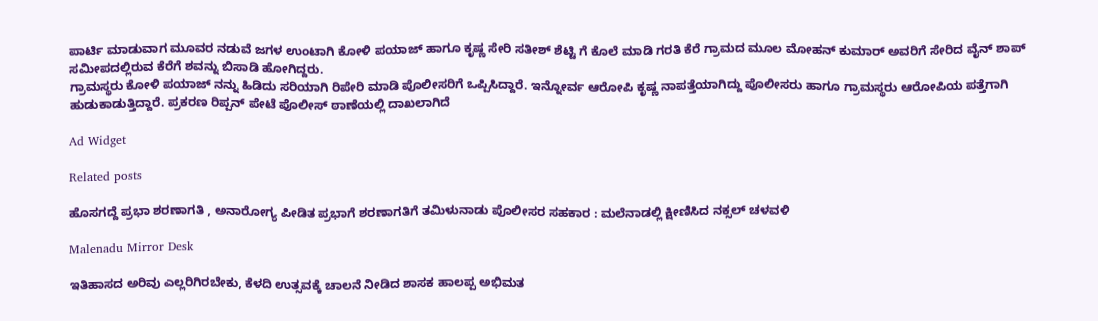ಪಾರ್ಟಿ ಮಾಡುವಾಗ ಮೂವರ ನಡುವೆ ಜಗಳ ಉಂಟಾಗಿ ಕೋಳಿ ಪಯಾಜ್ ಹಾಗೂ ಕೃಷ್ಣ ಸೇರಿ ಸತೀಶ್ ಶೆಟ್ಟಿ ಗೆ ಕೊಲೆ ಮಾಡಿ ಗರತಿ ಕೆರೆ ಗ್ರಾಮದ ಮೂಲ ಮೋಹನ್ ಕುಮಾರ್ ಅವರಿಗೆ ಸೇರಿದ ವೈನ್ ಶಾಪ್ ಸಮೀಪದಲ್ಲಿರುವ ಕೆರೆಗೆ ಶವನ್ನು ಬಿಸಾಡಿ ಹೋಗಿದ್ದರು.
ಗ್ರಾಮಸ್ಥರು ಕೋಳಿ ಪಯಾಜ್ ನನ್ನು ಹಿಡಿದು ಸರಿಯಾಗಿ ರಿಪೇರಿ ಮಾಡಿ ಪೊಲೀಸರಿಗೆ ಒಪ್ಪಿಸಿದ್ದಾರೆ. ಇನ್ನೋರ್ವ ಆರೋಪಿ ಕೃಷ್ಣ ನಾಪತ್ತೆಯಾಗಿದ್ದು ಪೊಲೀಸರು ಹಾಗೂ ಗ್ರಾಮಸ್ಥರು ಆರೋಪಿಯ ಪತ್ತೆಗಾಗಿ ಹುಡುಕಾಡುತ್ತಿದ್ದಾರೆ. ಪ್ರಕರಣ ರಿಪ್ಪನ್ ಪೇಟೆ ಪೊಲೀಸ್ ಠಾಣೆಯಲ್ಲಿ ದಾಖಲಾಗಿದೆ

Ad Widget

Related posts

ಹೊಸಗದ್ದೆ ಪ್ರಭಾ ಶರಣಾಗತಿ , ಅನಾರೋಗ್ಯ ಪೀಡಿತ ಪ್ರಭಾಗೆ ಶರಣಾಗತಿಗೆ ತಮಿಳುನಾಡು ಪೊಲೀಸರ ಸಹಕಾರ : ಮಲೆನಾಡಲ್ಲಿ ಕ್ಷೀಣಿಸಿದ ನಕ್ಸಲ್ ಚಳವಳಿ

Malenadu Mirror Desk

ಇತಿಹಾಸದ ಅರಿವು ಎಲ್ಲರಿಗಿರಬೇಕು, ಕೆಳದಿ ಉತ್ಸವಕ್ಕೆ ಚಾಲನೆ ನೀಡಿದ ಶಾಸಕ ಹಾಲಪ್ಪ ಅಭಿಮತ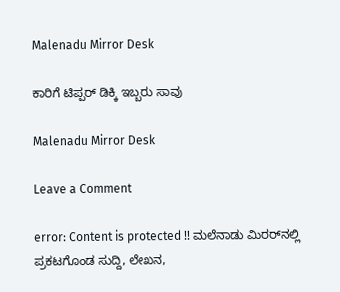Malenadu Mirror Desk

ಕಾರಿಗೆ ಟಿಪ್ಪರ್ ಡಿಕ್ಕಿ ಇಬ್ಬರು ಸಾವು

Malenadu Mirror Desk

Leave a Comment

error: Content is protected !! ಮಲೆನಾಡು ಮಿರರ್‌ನಲ್ಲಿ ಪ್ರಕಟಗೊಂಡ ಸುದ್ದಿ, ಲೇಖನ,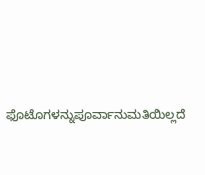ಫೊಟೊಗಳನ್ನುಪೂರ್ವಾನುಮತಿಯಿಲ್ಲದೆ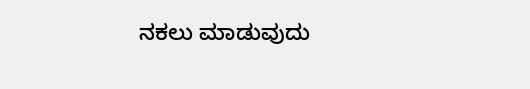ನಕಲು ಮಾಡುವುದು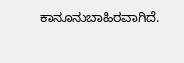ಕಾನೂನುಬಾಹಿರವಾಗಿದೆ.